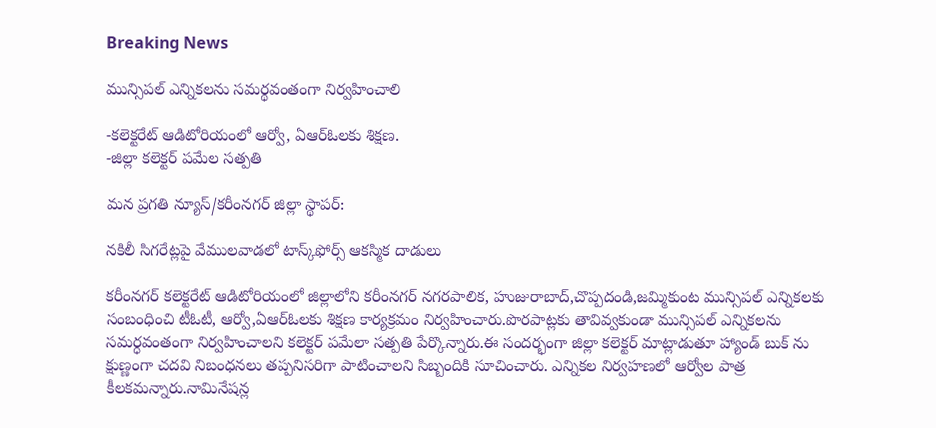Breaking News

మున్సిపల్ ఎన్నికలను సమర్థవంతంగా నిర్వహించాలి

-కలెక్టరేట్ ఆడిటోరియంలో ఆర్వో, ఏఆర్ఓలకు శిక్షణ.
-జిల్లా కలెక్టర్ పమేల సత్పతి

మన ప్రగతి న్యూస్/కరీంనగర్ జిల్లా స్థాపర్:

నకిలీ సిగరేట్లపై వేములవాడలో టాస్క్‌ఫోర్స్ ఆకస్మిక దాడులు

కరీంనగర్ కలెక్టరేట్ ఆడిటోరియంలో జిల్లాలోని కరీంనగర్ నగరపాలిక, హుజురాబాద్,చొప్పదండి,జమ్మికుంట మున్సిపల్ ఎన్నికలకు సంబంధించి టీఓటీ, ఆర్వో,ఏఆర్ఓలకు శిక్షణ కార్యక్రమం నిర్వహించారు.పొరపాట్లకు తావివ్వకుండా మున్సిపల్ ఎన్నికలను సమర్ధవంతంగా నిర్వహించాలని కలెక్టర్ పమేలా సత్పతి పేర్కొన్నారు.ఈ సందర్భంగా జిల్లా కలెక్టర్ మాట్లాడుతూ హ్యాండ్ బుక్ ను క్షుణ్ణంగా చదవి నిబంధనలు తప్పనిసరిగా పాటించాలని సిబ్బందికి సూచించారు. ఎన్నికల నిర్వహణలో ఆర్వోల పాత్ర కీలకమన్నారు.నామినేషన్ల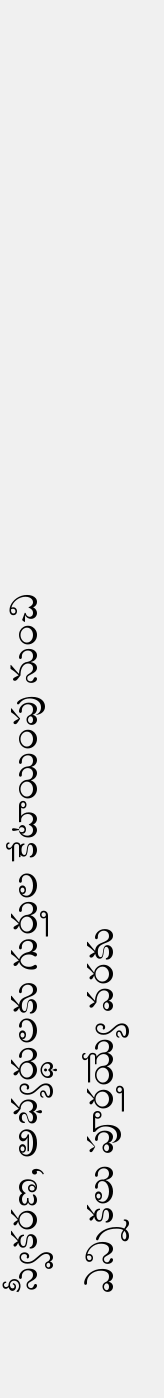స్వీకరణ, అభ్యర్థులకు గుర్తుల కేటాయింపు నుంచి ఎన్నికలు పూర్తయ్యే వరకు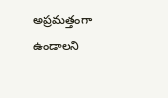అప్రమత్తంగా ఉండాలని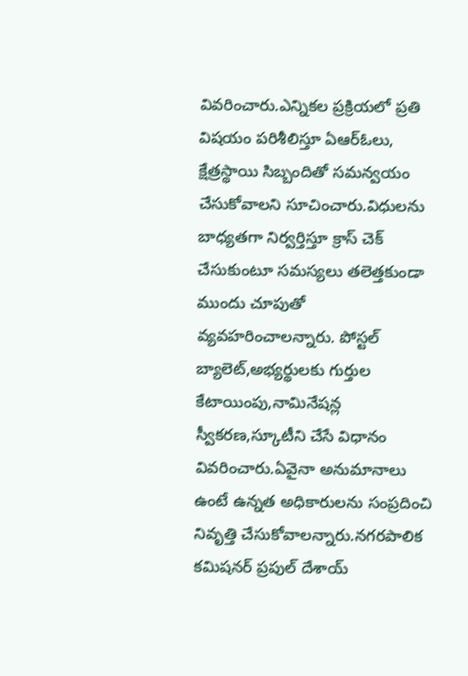వివరించారు.ఎన్నికల ప్రక్రియలో ప్రతి విషయం పరిశీలిస్తూ ఏఆర్ఓలు, క్షేత్రస్థాయి సిబ్బందితో సమన్వయం చేసుకోవాలని సూచించారు.విధులను బాధ్యతగా నిర్వర్తిస్తూ క్రాస్ చెక్ చేసుకుంటూ సమస్యలు తలెత్తకుండా ముందు చూపుతో వ్యవహరించాలన్నారు. పోస్టల్ బ్యాలెట్,అభ్యర్థులకు గుర్తుల కేటాయింపు,నామినేషన్ల స్వీకరణ,స్కూటీని చేసే విధానం వివరించారు.ఏవైనా అనుమానాలు ఉంటే ఉన్నత అధికారులను సంప్రదించి నివృత్తి చేసుకోవాలన్నారు.నగరపాలిక కమిషనర్ ప్రపుల్ దేశాయ్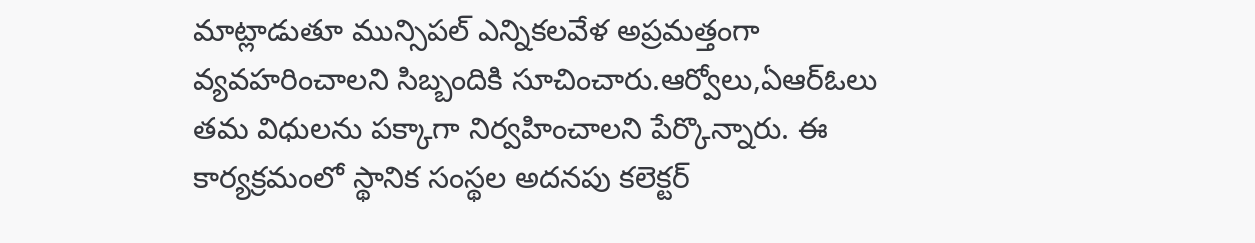మాట్లాడుతూ మున్సిపల్ ఎన్నికలవేళ అప్రమత్తంగా వ్యవహరించాలని సిబ్బందికి సూచించారు.ఆర్వోలు,ఏఆర్ఓలు తమ విధులను పక్కాగా నిర్వహించాలని పేర్కొన్నారు. ఈ కార్యక్రమంలో స్థానిక సంస్థల అదనపు కలెక్టర్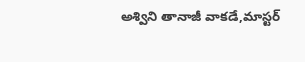అశ్విని తానాజీ వాకడే,మాస్టర్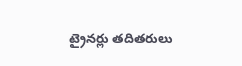ట్రైనర్లు తదితరులు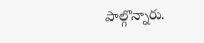పాల్గొన్నారు.